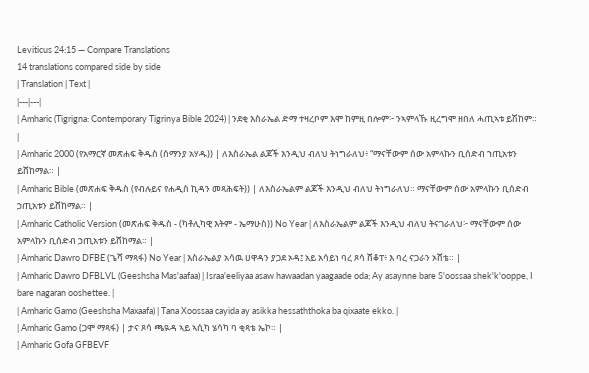Leviticus 24:15 — Compare Translations
14 translations compared side by side
| Translation | Text |
|---|---|
| Amharic (Tigrigna: Contemporary Tigrinya Bible 2024) | ንደቂ እስራኤል ድማ ተዛረቦም እሞ ከምዚ በሎም፦ ንኣምላኹ ዚረግሞ ዘበለ ሓጢኣቱ ይሽከም። |
| Amharic 2000 (የአማርኛ መጽሐፍ ቅዱስ (ሰማንያ አሃዱ)) | ለእስራኤል ልጆች እንዲህ ብለህ ትነግራለህ፥ “ማናቸውም ሰው አምላኩን ቢሰድብ ኀጢአቱን ይሸከማል። |
| Amharic Bible (መጽሐፍ ቅዱስ (የብሉይና የሐዲስ ኪዳን መጻሕፍት)) | ለእስራኤልም ልጆች እንዲህ ብለህ ትነግራለህ። ማናቸውም ሰው አምላኩን ቢሰድብ ኃጢአቱን ይሸከማል። |
| Amharic Catholic Version (መጽሐፍ ቅዱስ - (ካቶሊካዊ እትም - ኤማሁስ)) No Year | ለእስራኤልም ልጆች እንዲህ ብለህ ትናገራለህ፦ ማናቸውም ሰው አምላኩን ቢሰድብ ኃጢአቱን ይሸከማል። |
| Amharic Dawro DFBE (ጌሻ ማጻፋ) No Year | እስራኤልያ አሳዉ ሀዋዳን ያጋደ ኦዳ፤ አይ አሳይነ ባረ ጾሳ ሸቆፐ፥ እ ባረ ናጋራን ኦሸቴ። |
| Amharic Dawro DFBLVL (Geeshsha Mas'aafaa) | Israa'eeliyaa asaw hawaadan yaagaade oda; Ay asaynne bare S'oossaa shek'k'ooppe, I bare nagaran ooshettee. |
| Amharic Gamo (Geeshsha Maxaafa) | Tana Xoossaa cayida ay asikka hessaththoka ba qixaate ekko. |
| Amharic Gamo (ጋሞ ማጻፋ) | ታና ጾሳ ጫዪዳ ኣይ ኣሲካ ሄሳካ ባ ቂጻቴ ኤኮ። |
| Amharic Gofa GFBEVF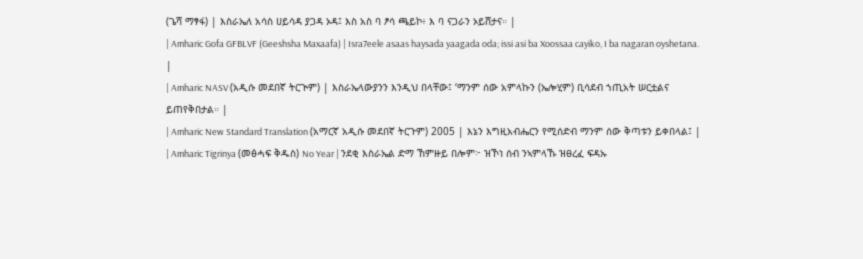(ጌሻ ማፃፋ) | እስራኤለ አሳስ ሀይሳዳ ያጋዳ ኦዳ፤ እስ አስ ባ ፆሳ ጫይኮ፥ እ ባ ናጋራን ኦይሸታና። |
| Amharic Gofa GFBLVF (Geeshsha Maxaafa) | Isra7eele asaas haysada yaagada oda; issi asi ba Xoossaa cayiko, I ba nagaran oyshetana. |
| Amharic NASV (አዲሱ መደበኛ ትርጒም) | እስራኤላውያንን እንዲህ በላቸው፤ ‘ማንም ሰው አምላኩን (ኤሎሂም) ቢሳደብ ኀጢአት ሠርቷልና ይጠየቅበታል። |
| Amharic New Standard Translation (አማርኛ አዲሱ መደበኛ ትርጉም) 2005 | እኔን እግዚአብሔርን የሚሰድብ ማንም ሰው ቅጣቱን ይቀበላል፤ |
| Amharic Tigrinya (መፅሓፍ ቅዱስ) No Year | ንደቂ እስራኤል ድማ ኸምዙይ በሎም፦ ዝኾነ ሰብ ንኣምላኹ ዝፀረፈ ፍዳኡ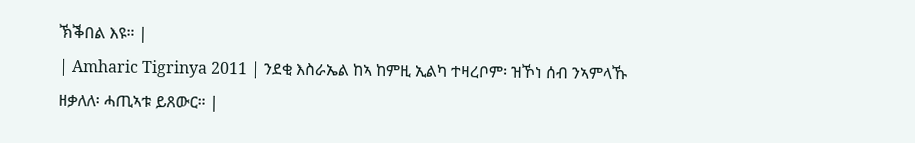ኽቕበል እዩ። |
| Amharic Tigrinya 2011 | ንደቂ እስራኤል ከኣ ከምዚ ኢልካ ተዛረቦም፡ ዝኾነ ሰብ ንኣምላኹ ዘቃለለ፡ ሓጢኣቱ ይጸውር። |